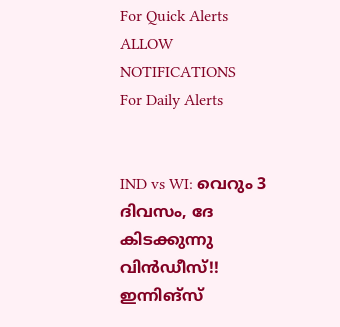For Quick Alerts
ALLOW NOTIFICATIONS
For Daily Alerts


IND vs WI: വെറും 3 ദിവസം, ദേ കിടക്കുന്നു വിന്‍ഡീസ്!! ഇന്നിങ്‌സ്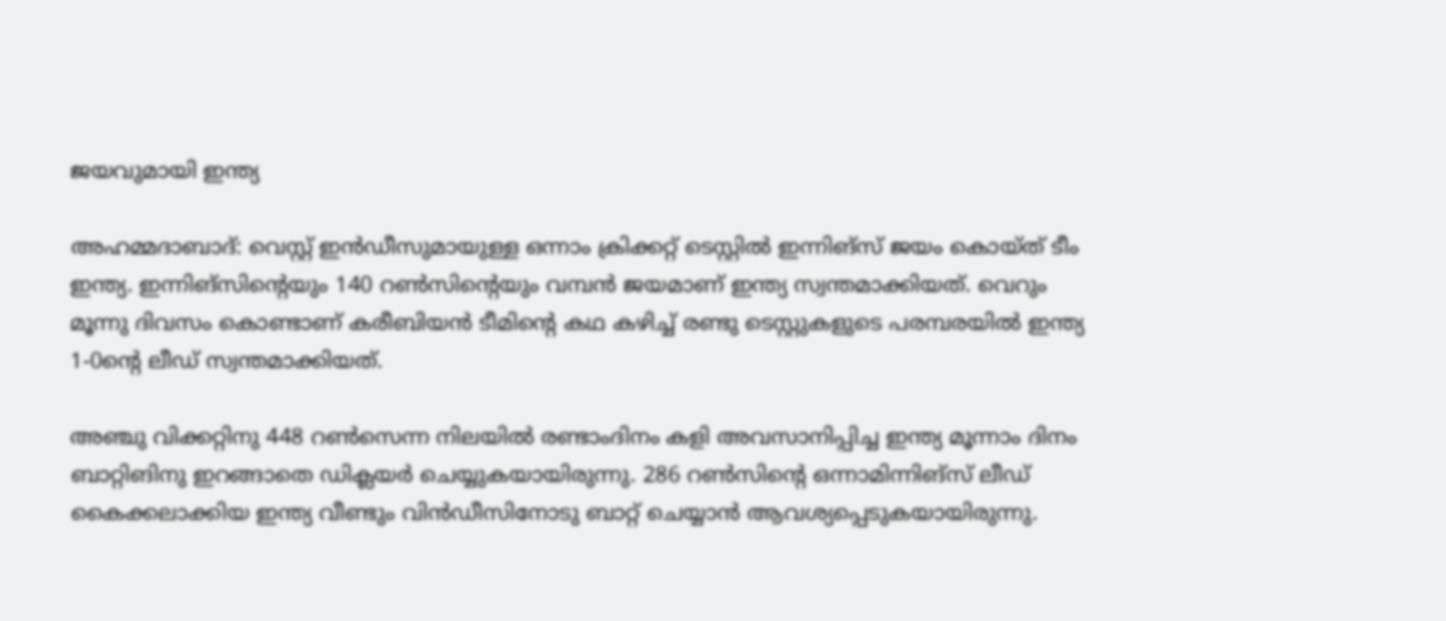ജയവുമായി ഇന്ത്യ

അഹമ്മദാബാദ്: വെസ്റ്റ് ഇന്‍ഡീസുമായുള്ള ഒന്നാം ക്രിക്കറ്റ് ടെസ്റ്റില്‍ ഇന്നിങ്‌സ് ജയം കൊയ്ത് ടീം ഇന്ത്യ. ഇന്നിങ്‌സിന്റെയും 140 റണ്‍സിന്റെയും വമ്പന്‍ ജയമാണ് ഇന്ത്യ സ്വന്തമാക്കിയത്. വെറും മൂന്നു ദിവസം കൊണ്ടാണ് കരീബിയന്‍ ടീമിന്റെ കഥ കഴിച്ച് രണ്ടു ടെസ്റ്റുകളുടെ പരമ്പരയില്‍ ഇന്ത്യ 1-0ന്റെ ലീഡ് സ്വന്തമാക്കിയത്.

അഞ്ചു വിക്കറ്റിനു 448 റണ്‍സെന്ന നിലയില്‍ രണ്ടാംദിനം കളി അവസാനിപ്പിച്ച ഇന്ത്യ മൂന്നാം ദിനം ബാറ്റിങിനു ഇറങ്ങാതെ ഡിക്ലയര്‍ ചെയ്യുകയായിരുന്നു. 286 റണ്‍സിന്റെ ഒന്നാമിന്നിങ്‌സ് ലീഡ് കൈക്കലാക്കിയ ഇന്ത്യ വീണ്ടും വിന്‍ഡീസിനോടു ബാറ്റ് ചെയ്യാന്‍ ആവശ്യപ്പെടുകയായിരുന്നു.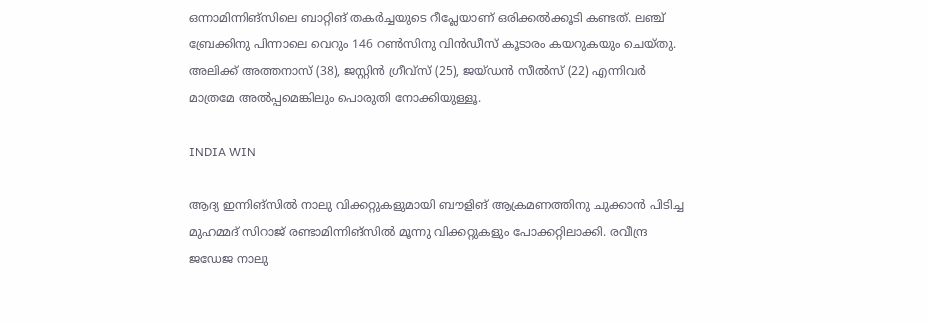ഒന്നാമിന്നിങ്‌സിലെ ബാറ്റിങ് തകര്‍ച്ചയുടെ റീപ്ലേയാണ് ഒരിക്കല്‍ക്കൂടി കണ്ടത്. ലഞ്ച് ബ്രേക്കിനു പിന്നാലെ വെറും 146 റണ്‍സിനു വിന്‍ഡീസ് കൂടാരം കയറുകയും ചെയ്തു. അലിക്ക് അത്തനാസ് (38), ജസ്റ്റിന്‍ ഗ്രീവ്‌സ് (25), ജയ്ഡന്‍ സീല്‍സ് (22) എന്നിവര്‍ മാത്രമേ അല്‍പ്പമെങ്കിലും പൊരുതി നോക്കിയുള്ളൂ.

INDIA WIN

ആദ്യ ഇന്നിങ്‌സില്‍ നാലു വിക്കറ്റുകളുമായി ബൗളിങ് ആക്രമണത്തിനു ചുക്കാന്‍ പിടിച്ച മുഹമ്മദ് സിറാജ് രണ്ടാമിന്നിങ്‌സില്‍ മൂന്നു വിക്കറ്റുകളും പോക്കറ്റിലാക്കി. രവീന്ദ്ര ജഡേജ നാലു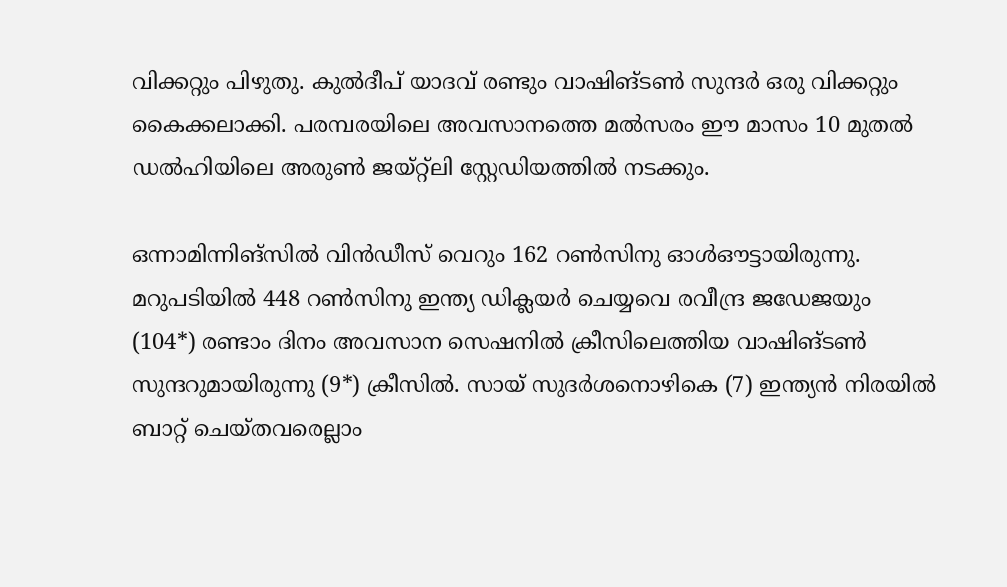വിക്കറ്റും പിഴുതു. കുല്‍ദീപ് യാദവ് രണ്ടും വാഷിങ്ടണ്‍ സുന്ദര്‍ ഒരു വിക്കറ്റും കൈക്കലാക്കി. പരമ്പരയിലെ അവസാനത്തെ മല്‍സരം ഈ മാസം 10 മുതല്‍ ഡല്‍ഹിയിലെ അരുണ്‍ ജയ്റ്റ്‌ലി സ്റ്റേഡിയത്തില്‍ നടക്കും.

ഒന്നാമിന്നിങ്‌സില്‍ വിന്‍ഡീസ് വെറും 162 റണ്‍സിനു ഓള്‍ഔട്ടായിരുന്നു. മറുപടിയില്‍ 448 റണ്‍സിനു ഇന്ത്യ ഡിക്ലയര്‍ ചെയ്യവെ രവീന്ദ്ര ജഡേജയും (104*) രണ്ടാം ദിനം അവസാന സെഷനില്‍ ക്രീസിലെത്തിയ വാഷിങ്ടണ്‍ സുന്ദറുമായിരുന്നു (9*) ക്രീസില്‍. സായ് സുദര്‍ശനൊഴികെ (7) ഇന്ത്യന്‍ നിരയില്‍ ബാറ്റ് ചെയ്തവരെല്ലാം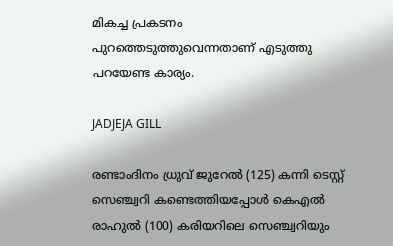മികച്ച പ്രകടനം പുറത്തെടുത്തുവെന്നതാണ് എടുത്തു പറയേണ്ട കാര്യം.

JADJEJA GILL

രണ്ടാംദിനം ധ്രുവ് ജുറേല്‍ (125) കന്നി ടെസ്റ്റ് സെഞ്ച്വറി കണ്ടെത്തിയപ്പോള്‍ കെഎല്‍ രാഹുല്‍ (100) കരിയറിലെ സെഞ്ച്വറിയും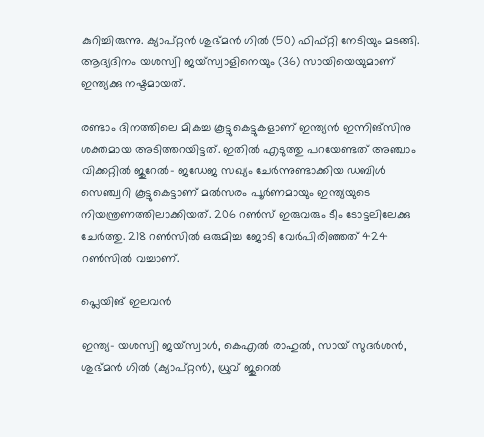കുറിച്ചിരുന്നു. ക്യാപ്റ്റന്‍ ശുഭ്മന്‍ ഗില്‍ (50) ഫിഫ്റ്റി നേടിയും മടങ്ങി. ആദ്യദിനം യശസ്വി ജയ്‌സ്വാളിനെയും (36) സായിയെയുമാണ് ഇന്ത്യക്കു നഷ്ടമായത്.

രണ്ടാം ദിനത്തിലെ മികച്ച കൂട്ടുകെട്ടുകളാണ് ഇന്ത്യന്‍ ഇന്നിങ്‌സിനു ശക്തമായ അടിത്തറയിട്ടത്. ഇതില്‍ എടുത്തു പറയേണ്ടത് അഞ്ചാം വിക്കറ്റില്‍ ജുറേല്‍- ജഡേജ സഖ്യം ചേര്‍ന്നുണ്ടാക്കിയ ഡബിള്‍ സെഞ്ച്വറി കൂട്ടുകെട്ടാണ് മല്‍സരം പൂര്‍ണമായും ഇന്ത്യയുടെ നിയന്ത്രണത്തിലാക്കിയത്. 206 റണ്‍സ് ഇരുവരും ടീം ടോട്ടലിലേക്കു ചേര്‍ത്തു. 218 റണ്‍സില്‍ ഒരുമിച്ച ജോടി വേര്‍പിരിഞ്ഞത് 424 റണ്‍സില്‍ വച്ചാണ്.

പ്ലെയിങ് ഇലവന്‍

ഇന്ത്യ- യശസ്വി ജയ്സ്വാള്‍, കെഎല്‍ രാഹുല്‍, സായ് സുദര്‍ശന്‍, ശുഭ്മന്‍ ഗില്‍ (ക്യാപ്റ്റന്‍), ധ്രുവ് ജുറെല്‍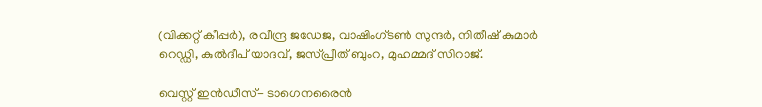(വിക്കറ്റ് കീപ്പര്‍), രവീന്ദ്ര ജഡേജ, വാഷിംഗ്ടണ്‍ സുന്ദര്‍, നിതീഷ് കുമാര്‍ റെഡ്ഡി, കുല്‍ദീപ് യാദവ്, ജസ്പ്രീത് ബുംറ, മുഹമ്മദ് സിറാജ്.

വെസ്റ്റ് ഇന്‍ഡീസ്- ടാഗെനരൈന്‍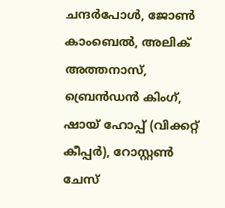ചന്ദര്‍പോള്‍, ജോണ്‍ കാംബെല്‍, അലിക് അത്തനാസ്, ബ്രെന്‍ഡന്‍ കിംഗ്, ഷായ് ഹോപ്പ് (വിക്കറ്റ് കീപ്പര്‍), റോസ്റ്റണ്‍ ചേസ്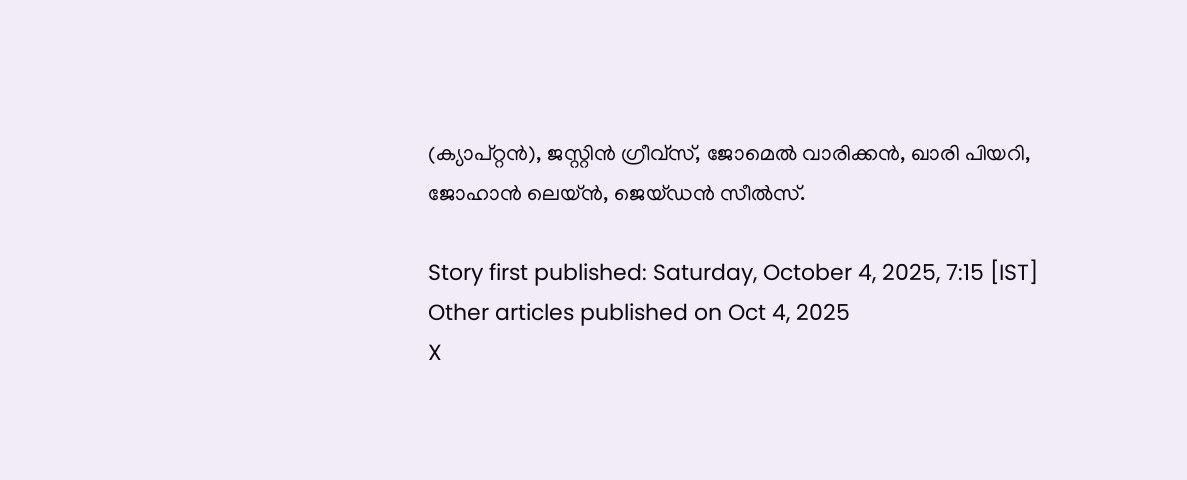(ക്യാപ്റ്റന്‍), ജസ്റ്റിന്‍ ഗ്രീവ്‌സ്, ജോമെല്‍ വാരിക്കന്‍, ഖാരി പിയറി, ജോഹാന്‍ ലെയ്ന്‍, ജെയ്ഡന്‍ സീല്‍സ്.

Story first published: Saturday, October 4, 2025, 7:15 [IST]
Other articles published on Oct 4, 2025
X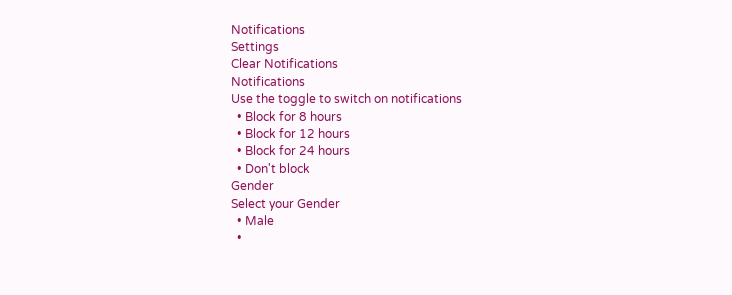Notifications
Settings
Clear Notifications
Notifications
Use the toggle to switch on notifications
  • Block for 8 hours
  • Block for 12 hours
  • Block for 24 hours
  • Don't block
Gender
Select your Gender
  • Male
  •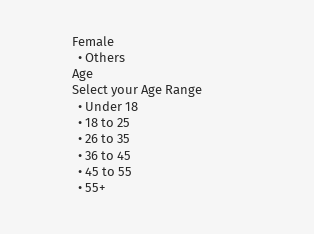Female
  • Others
Age
Select your Age Range
  • Under 18
  • 18 to 25
  • 26 to 35
  • 36 to 45
  • 45 to 55
  • 55+